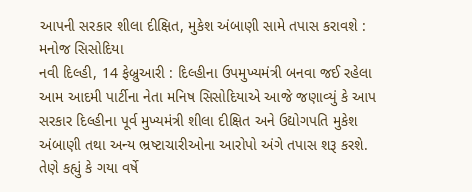આપની સરકાર શીલા દીક્ષિત, મુકેશ અંબાણી સામે તપાસ કરાવશે : મનોજ સિસોદિયા
નવી દિલ્હી, 14 ફેબ્રુઆરી : દિલ્હીના ઉપમુખ્યમંત્રી બનવા જઈ રહેલા આમ આદમી પાર્ટીના નેતા મનિષ સિસોદિયાએ આજે જણાવ્યું કે આપ સરકાર દિલ્હીના પૂર્વ મુખ્યમંત્રી શીલા દીક્ષિત અને ઉદ્યોગપતિ મુકેશ અંબાણી તથા અન્ય ભ્રષ્ટાચારીઓના આરોપો અંગે તપાસ શરૂ કરશે.
તેણે કહ્યું કે ગયા વર્ષે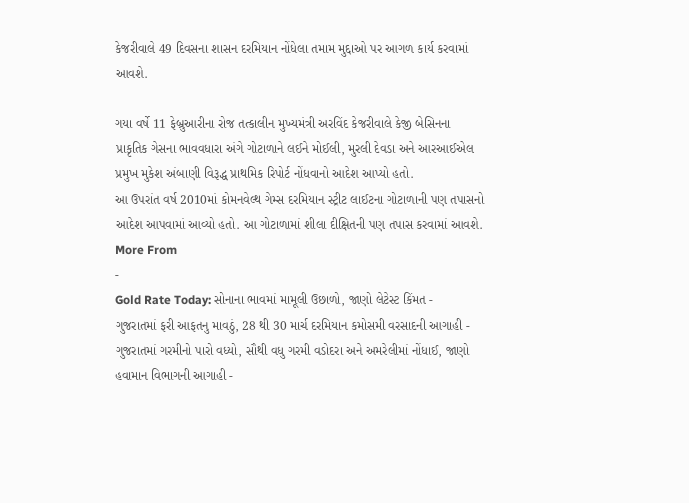કેજરીવાલે 49 દિવસના શાસન દરમિયાન નોંધેલા તમામ મુદ્દાઓ પર આગળ કાર્ય કરવામાં આવશે.

ગયા વર્ષે 11 ફેબ્રુઆરીના રોજ તત્કાલીન મુખ્યમંત્રી અરવિંદ કેજરીવાલે કેજી બેસિનના પ્રાકૃતિક ગેસના ભાવવધારા અંગે ગોટાળાને લઈને મોઈલી, મુરલી દેવડા અને આરઆઈએલ પ્રમુખ મુકેશ અંબાણી વિરૂદ્ધ પ્રાથમિક રિપોર્ટ નોંધવાનો આદેશ આપ્યો હતો.
આ ઉપરાંત વર્ષ 2010માં કોમનવેલ્થ ગેમ્સ દરમિયાન સ્ટ્રીટ લાઈટના ગોટાળાની પણ તપાસનો આદેશ આપવામાં આવ્યો હતો. આ ગોટાળામાં શીલા દીક્ષિતની પણ તપાસ કરવામાં આવશે.
More From
-
Gold Rate Today: સોનાના ભાવમાં મામૂલી ઉછાળો, જાણો લેટેસ્ટ કિંમત -
ગુજરાતમાં ફરી આફતનુ માવઠું, 28 થી 30 માર્ચ દરમિયાન કમોસમી વરસાદની આગાહી -
ગુજરાતમાં ગરમીનો પારો વધ્યો, સૌથી વધુ ગરમી વડોદરા અને અમરેલીમાં નોંધાઈ, જાણો હવામાન વિભાગની આગાહી -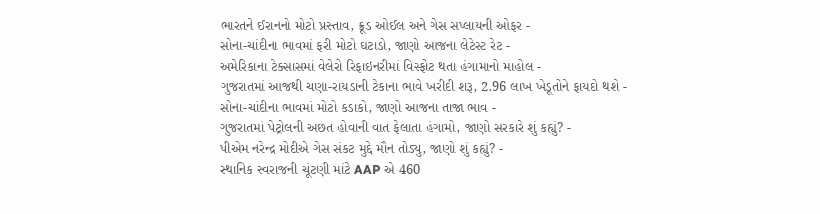ભારતને ઈરાનનો મોટો પ્રસ્તાવ, ક્રૂડ ઓઈલ અને ગેસ સપ્લાયની ઓફર -
સોના-ચાંદીના ભાવમાં ફરી મોટો ઘટાડો, જાણો આજના લેટેસ્ટ રેટ -
અમેરિકાના ટેક્સાસમાં વેલેરો રિફાઇનરીમાં વિસ્ફોટ થતા હંગામાનો માહોલ -
ગુજરાતમાં આજથી ચણા-રાયડાની ટેકાના ભાવે ખરીદી શરૂ, 2.96 લાખ ખેડૂતોને ફાયદો થશે -
સોના-ચાંદીના ભાવમાં મોટો કડાકો, જાણો આજના તાજા ભાવ -
ગુજરાતમાં પેટ્રોલની અછત હોવાની વાત ફેલાતા હંગામો, જાણો સરકારે શું કહ્યું? -
પીએમ નરેન્દ્ર મોદીએ ગેસ સંકટ મુદ્દે મૌન તોડ્યુ, જાણો શું કહ્યું? -
સ્થાનિક સ્વરાજની ચૂંટણી માંટે AAP એ 460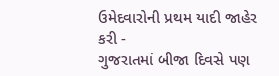ઉમેદવારોની પ્રથમ યાદી જાહેર કરી -
ગુજરાતમાં બીજા દિવસે પણ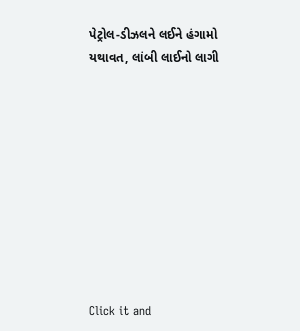પેટ્રોલ-ડીઝલને લઈને હંગામો યથાવત, લાંબી લાઈનો લાગી










Click it and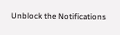Unblock the Notifications